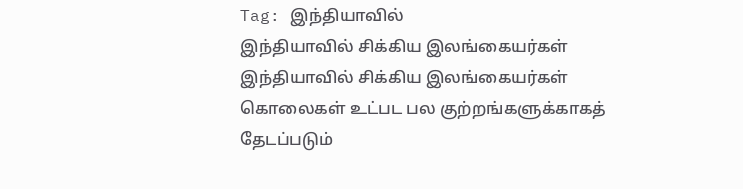Tag: இந்தியாவில்
இந்தியாவில் சிக்கிய இலங்கையர்கள்
இந்தியாவில் சிக்கிய இலங்கையர்கள்
கொலைகள் உட்பட பல குற்றங்களுக்காகத் தேடப்படும்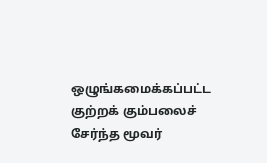ஒழுங்கமைக்கப்பட்ட குற்றக் கும்பலைச் சேர்ந்த மூவர்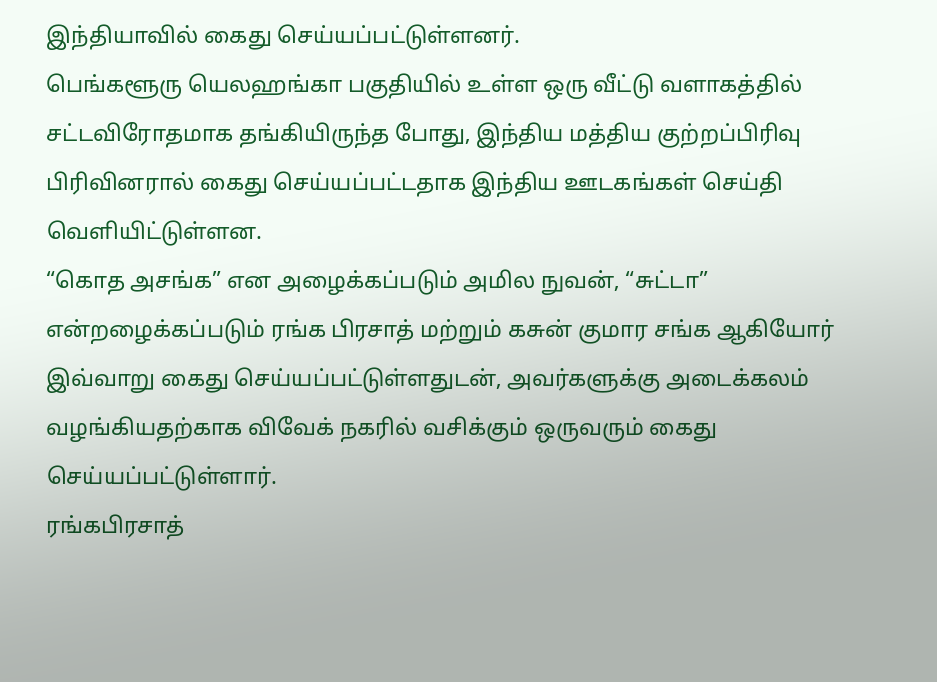இந்தியாவில் கைது செய்யப்பட்டுள்ளனர்.
பெங்களூரு யெலஹங்கா பகுதியில் உள்ள ஒரு வீட்டு வளாகத்தில் சட்டவிரோதமாக தங்கியிருந்த போது, இந்திய மத்திய குற்றப்பிரிவு பிரிவினரால் கைது செய்யப்பட்டதாக இந்திய ஊடகங்கள் செய்தி வெளியிட்டுள்ளன.
“கொத அசங்க” என அழைக்கப்படும் அமில நுவன், “சுட்டா” என்றழைக்கப்படும் ரங்க பிரசாத் மற்றும் கசுன் குமார சங்க ஆகியோர் இவ்வாறு கைது செய்யப்பட்டுள்ளதுடன், அவர்களுக்கு அடைக்கலம் வழங்கியதற்காக விவேக் நகரில் வசிக்கும் ஒருவரும் கைது செய்யப்பட்டுள்ளார்.
ரங்கபிரசாத்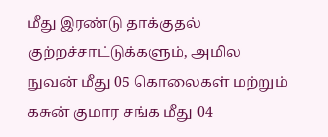மீது இரண்டு தாக்குதல் குற்றச்சாட்டுக்களும், அமில நுவன் மீது 05 கொலைகள் மற்றும் கசுன் குமார சங்க மீது 04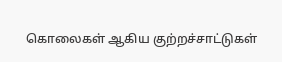கொலைகள் ஆகிய குற்றச்சாட்டுகள்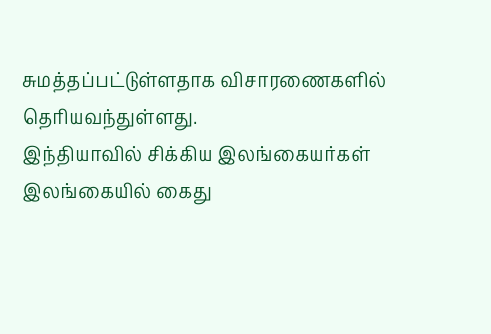சுமத்தப்பட்டுள்ளதாக விசாரணைகளில் தெரியவந்துள்ளது.
இந்தியாவில் சிக்கிய இலங்கையர்கள்
இலங்கையில் கைது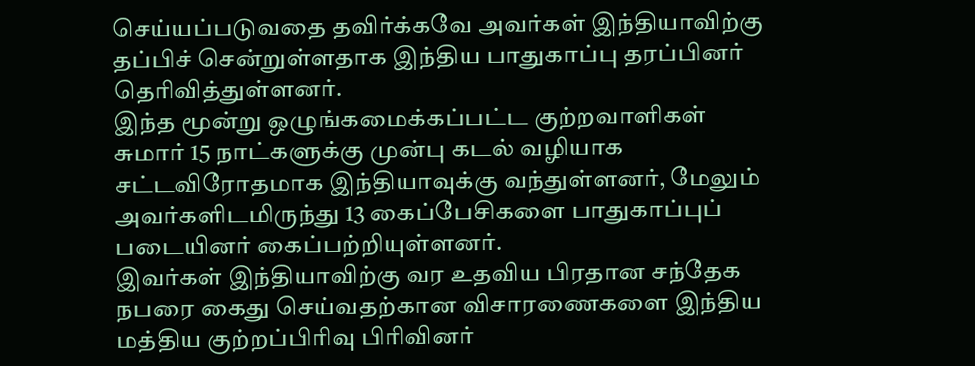செய்யப்படுவதை தவிர்க்கவே அவர்கள் இந்தியாவிற்கு தப்பிச் சென்றுள்ளதாக இந்திய பாதுகாப்பு தரப்பினர் தெரிவித்துள்ளனர்.
இந்த மூன்று ஒழுங்கமைக்கப்பட்ட குற்றவாளிகள் சுமார் 15 நாட்களுக்கு முன்பு கடல் வழியாக சட்டவிரோதமாக இந்தியாவுக்கு வந்துள்ளனர், மேலும் அவர்களிடமிருந்து 13 கைப்பேசிகளை பாதுகாப்புப் படையினர் கைப்பற்றியுள்ளனர்.
இவர்கள் இந்தியாவிற்கு வர உதவிய பிரதான சந்தேக நபரை கைது செய்வதற்கான விசாரணைகளை இந்திய மத்திய குற்றப்பிரிவு பிரிவினர்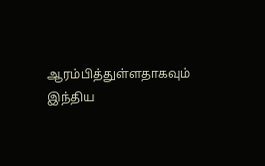ஆரம்பித்துள்ளதாகவும் இந்திய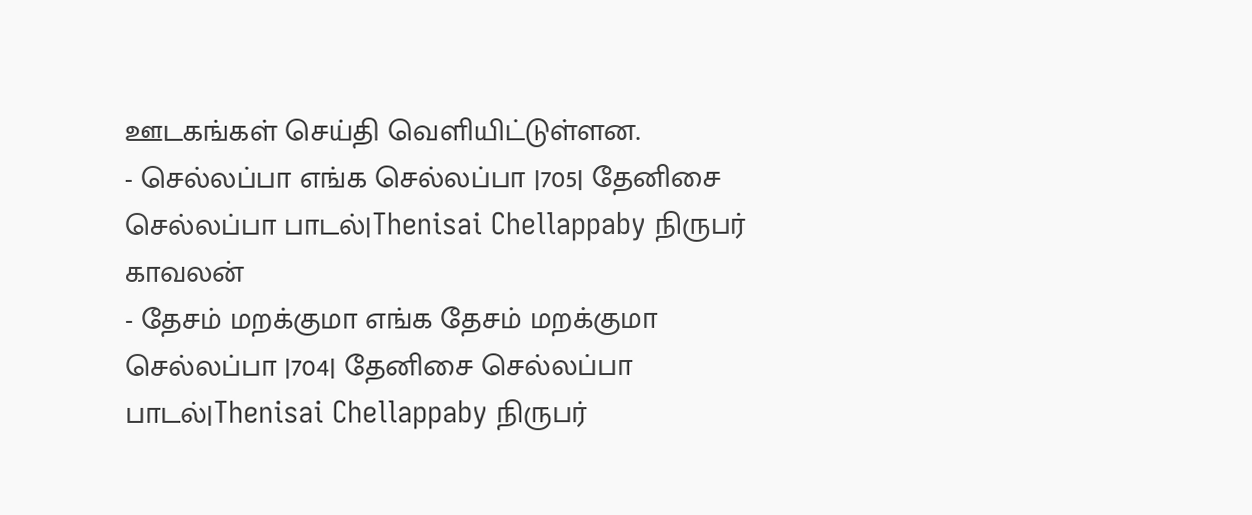ஊடகங்கள் செய்தி வெளியிட்டுள்ளன.
- செல்லப்பா எங்க செல்லப்பா |705| தேனிசை செல்லப்பா பாடல்|Thenisai Chellappaby நிருபர் காவலன்
- தேசம் மறக்குமா எங்க தேசம் மறக்குமா செல்லப்பா |704| தேனிசை செல்லப்பா பாடல்|Thenisai Chellappaby நிருபர்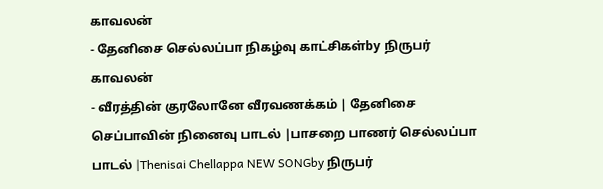காவலன்
- தேனிசை செல்லப்பா நிகழ்வு காட்சிகள்by நிருபர் காவலன்
- வீரத்தின் குரலோனே வீரவணக்கம் | தேனிசை செப்பாவின் நினைவு பாடல் |பாசறை பாணர் செல்லப்பா பாடல் |Thenisai Chellappa NEW SONGby நிருபர்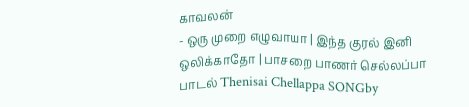காவலன்
- ஒரு முறை எழுவாயா | இந்த குரல் இனி ஒலிக்காதோ | பாசறை பாணர் செல்லப்பா பாடல் Thenisai Chellappa SONGby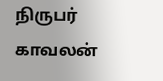நிருபர் காவலன்